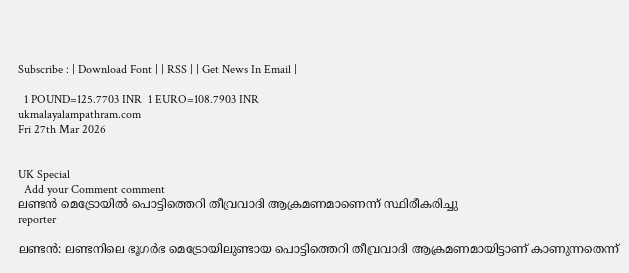Subscribe : | Download Font | | RSS | | Get News In Email |

  1 POUND=125.7703 INR  1 EURO=108.7903 INR
ukmalayalampathram.com
Fri 27th Mar 2026


UK Special
  Add your Comment comment
ലണ്ടന്‍ മെട്രോയില്‍ പൊട്ടിത്തെറി തീവ്രവാദി ആക്രമണമാണെന്ന് സ്ഥിരീകരിച്ചു
reporter

ലണ്ടന്‍: ലണ്ടനിലെ ഭൂഗര്‍ഭ മെട്രോയിലുണ്ടായ പൊട്ടിത്തെറി തീവ്രവാദി ആക്രമണമായിട്ടാണ് കാണുന്നതെന്ന്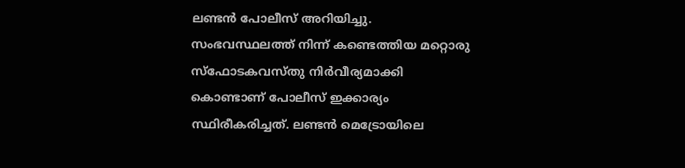ലണ്ടന്‍ പോലീസ് അറിയിച്ചു. സംഭവസ്ഥലത്ത് നിന്ന് കണ്ടെത്തിയ മറ്റൊരു സ്ഫോടകവസ്തു നിര്‍വീര്യമാക്കി കൊണ്ടാണ് പോലീസ് ഇക്കാര്യം സ്ഥിരീകരിച്ചത്. ലണ്ടന്‍ മെട്രോയിലെ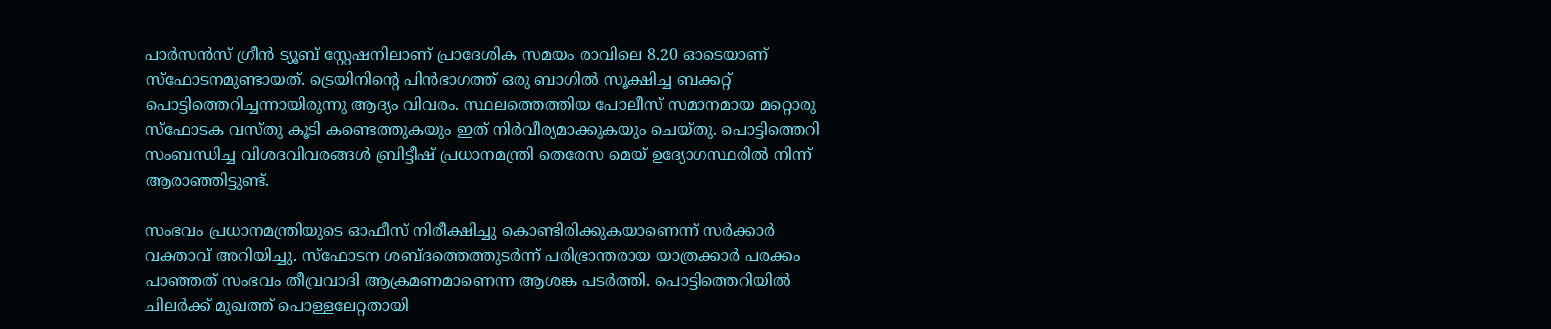പാര്‍സന്‍സ് ഗ്രീന്‍ ട്യൂബ് സ്റ്റേഷനിലാണ് പ്രാദേശിക സമയം രാവിലെ 8.20 ഓടെയാണ് സ്ഫോടനമുണ്ടായത്. ട്രെയിനിന്റെ പിന്‍ഭാഗത്ത് ഒരു ബാഗില്‍ സൂക്ഷിച്ച ബക്കറ്റ് പൊട്ടിത്തെറിച്ചന്നായിരുന്നു ആദ്യം വിവരം. സ്ഥലത്തെത്തിയ പോലീസ് സമാനമായ മറ്റൊരു സ്ഫോടക വസ്തു കൂടി കണ്ടെത്തുകയും ഇത് നിര്‍വീര്യമാക്കുകയും ചെയ്തു. പൊട്ടിത്തെറി സംബന്ധിച്ച വിശദവിവരങ്ങള്‍ ബ്രിട്ടീഷ് പ്രധാനമന്ത്രി തെരേസ മെയ് ഉദ്യോഗസ്ഥരില്‍ നിന്ന് ആരാഞ്ഞിട്ടുണ്ട്.

സംഭവം പ്രധാനമന്ത്രിയുടെ ഓഫീസ് നിരീക്ഷിച്ചു കൊണ്ടിരിക്കുകയാണെന്ന് സര്‍ക്കാര്‍ വക്താവ് അറിയിച്ചു. സ്‌ഫോടന ശബ്ദത്തെത്തുടര്‍ന്ന് പരിഭ്രാന്തരായ യാത്രക്കാര്‍ പരക്കം പാഞ്ഞത് സംഭവം തീവ്രവാദി ആക്രമണമാണെന്ന ആശങ്ക പടര്‍ത്തി. പൊട്ടിത്തെറിയില്‍ ചിലര്‍ക്ക് മുഖത്ത് പൊള്ളലേറ്റതായി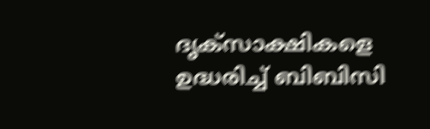ദൃക്സാക്ഷികളെ ഉദ്ധരിച്ച് ബിബിസി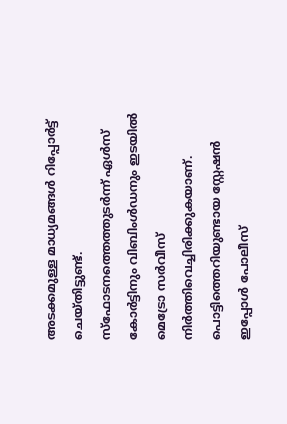അടക്കമുള്ള മാധ്യമങ്ങള്‍ റിപ്പോര്‍ട്ട് ചെയ്തിട്ടുണ്ട്. സ്‌ഫോടനത്തെത്തുടര്‍ന്ന് ഏള്‍സ് കോര്‍ട്ടിനും വിബിംള്‍ഡനും ഇടയില്‍ മെട്രോ സര്‍വീസ് നിര്‍ത്തിവെച്ചിരിക്കുകയാണ്. പൊട്ടിത്തെറിയുണ്ടായ സ്റ്റേഷന്‍ ഇപ്പോള്‍ പോലീസ്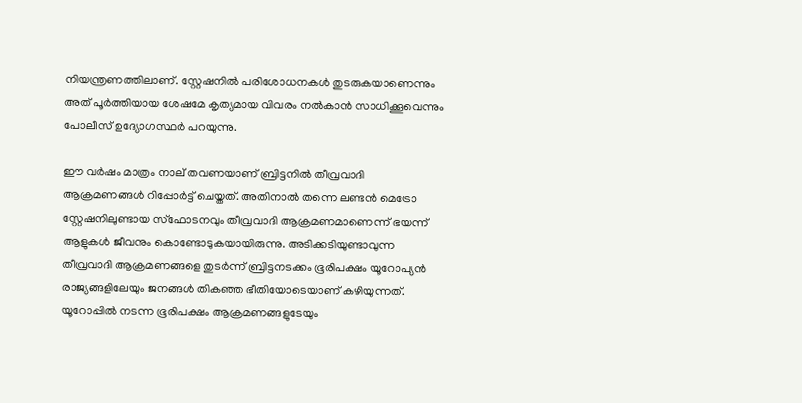നിയന്ത്രണത്തിലാണ്. സ്റ്റേഷനില്‍ പരിശോധനകള്‍ തുടരുകയാണെന്നും അത് പൂര്‍ത്തിയായ ശേഷമേ കൃത്യമായ വിവരം നല്‍കാന്‍ സാധിക്കൂവെന്നും പോലീസ് ഉദ്യോഗസ്ഥര്‍ പറയുന്നു.

ഈ വര്‍ഷം മാത്രം നാല് തവണയാണ് ബ്രിട്ടനില്‍ തീവ്രവാദി ആക്രമണങ്ങള്‍ റിപ്പോര്‍ട്ട് ചെയ്തത്. അതിനാല്‍ തന്നെ ലണ്ടന്‍ മെട്രോ സ്റ്റേഷനിലുണ്ടായ സ്ഫോടനവും തീവ്രവാദി ആക്രമണമാണെന്ന് ഭയന്ന് ആളുകള്‍ ജീവനും കൊണ്ടോടുകയായിരുന്നു. അടിക്കടിയുണ്ടാവുന്ന തീവ്രവാദി ആക്രമണങ്ങളെ തുടര്‍ന്ന് ബ്രിട്ടനടക്കം ഭൂരിപക്ഷം യൂറോപ്യന്‍ രാജ്യങ്ങളിലേയും ജനങ്ങള്‍ തികഞ്ഞ ഭീതിയോടെയാണ് കഴിയുന്നത്. യൂറോപ്പില്‍ നടന്ന ഭൂരിപക്ഷം ആക്രമണങ്ങളുടേയും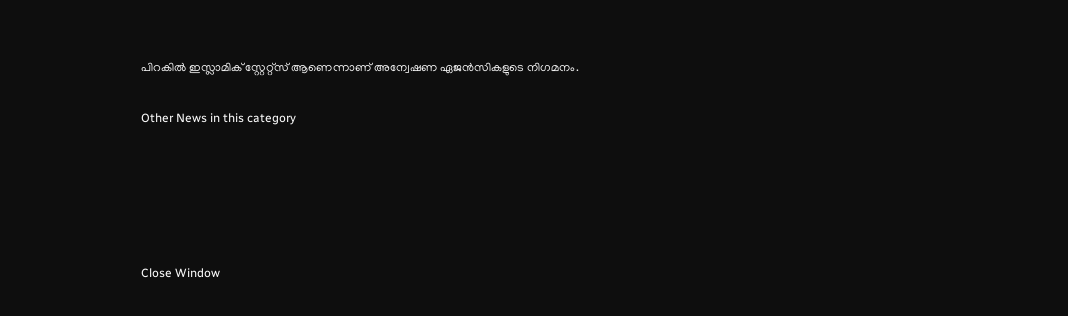പിറകില്‍ ഇസ്ലാമിക് സ്റ്റേറ്റ്സ് ആണെന്നാണ് അന്വേഷണ ഏജന്‍സികളുടെ നിഗമനം.


Other News in this category








Close Window